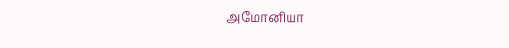அமோனியா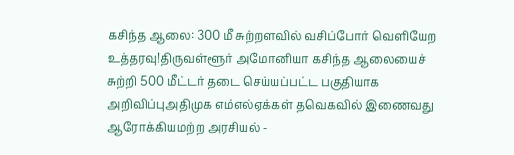கசிந்த ஆலை: 300 மீ சுற்றளவில் வசிப்போர் வெளியேற உத்தரவு!திருவள்ளூர் அமோனியா கசிந்த ஆலையைச் சுற்றி 500 மீட்டர் தடை செய்யப்பட்ட பகுதியாக அறிவிப்புஅதிமுக எம்எல்ஏக்கள் தவெகவில் இணைவது ஆரோக்கியமற்ற அரசியல் -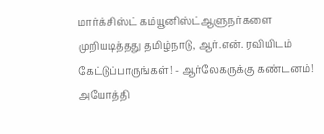மார்க்சிஸ்ட் கம்யூனிஸ்ட்ஆளுநர்களை முறியடித்தது தமிழ்நாடு, ஆர்.என். ரவியிடம் கேட்டுப்பாருங்கள்! - ஆர்லேகருக்கு கண்டனம்! அயோத்தி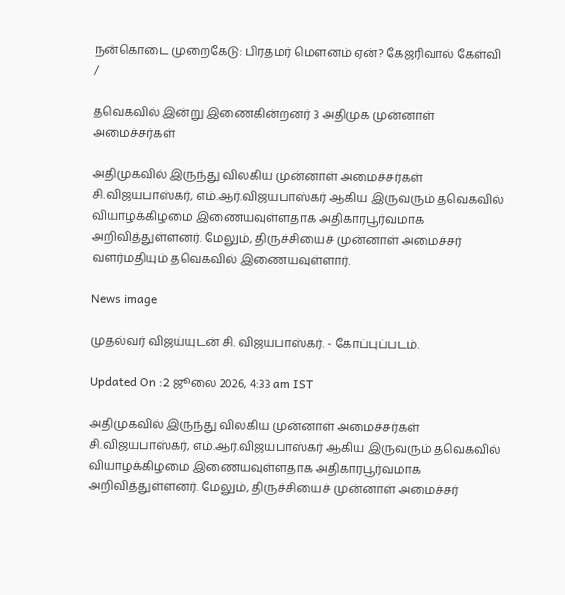நன்கொடை முறைகேடு: பிரதமர் மௌனம் ஏன்? கேஜரிவால் கேள்வி
/

தவெகவில் இன்று இணைகின்றனர் 3 அதிமுக முன்னாள் அமைச்சர்கள்

அதிமுகவில் இருந்து விலகிய முன்னாள் அமைச்சர்கள் சி.விஜயபாஸ்கர், எம்.ஆர்.விஜயபாஸ்கர் ஆகிய இருவரும் தவெகவில் வியாழக்கிழமை இணையவுள்ளதாக அதிகாரபூர்வமாக அறிவித்துள்ளனர். மேலும், திருச்சியைச் முன்னாள் அமைச்சர் வளர்மதியும் தவெகவில் இணையவுள்ளார்.

News image

முதல்வர் விஜய்யுடன் சி. விஜயபாஸ்கர். - கோப்புப்படம்.

Updated On :2 ஜூலை 2026, 4:33 am IST

அதிமுகவில் இருந்து விலகிய முன்னாள் அமைச்சர்கள் சி.விஜயபாஸ்கர், எம்.ஆர்.விஜயபாஸ்கர் ஆகிய இருவரும் தவெகவில் வியாழக்கிழமை இணையவுள்ளதாக அதிகாரபூர்வமாக அறிவித்துள்ளனர். மேலும், திருச்சியைச் முன்னாள் அமைச்சர்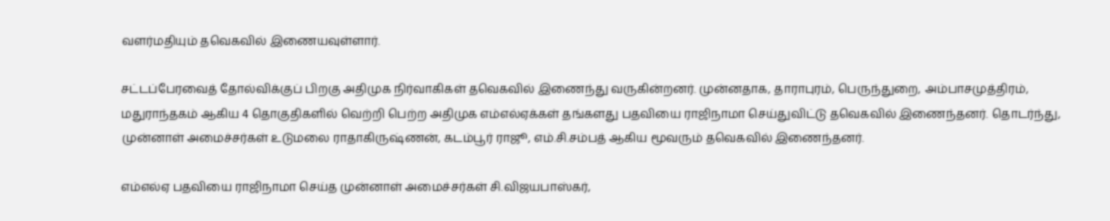வளர்மதியும் தவெகவில் இணையவுள்ளார்.

சட்டப்பேரவைத் தோல்விக்குப் பிறகு அதிமுக நிர்வாகிகள் தவெகவில் இணைந்து வருகின்றனர். முன்னதாக, தாராபுரம், பெருந்துறை, அம்பாசமுத்திரம், மதுராந்தகம் ஆகிய 4 தொகுதிகளில் வெற்றி பெற்ற அதிமுக எம்எல்ஏக்கள் தங்களது பதவியை ராஜிநாமா செய்துவிட்டு தவெகவில் இணைந்தனர். தொடர்ந்து, முன்னாள் அமைச்சர்கள் உடுமலை ராதாகிருஷ்ணன், கடம்பூர் ராஜூ, எம்.சி.சம்பத் ஆகிய மூவரும் தவெகவில் இணைந்தனர்.

எம்எல்ஏ பதவியை ராஜிநாமா செய்த முன்னாள் அமைச்சர்கள் சி.விஜயபாஸ்கர்,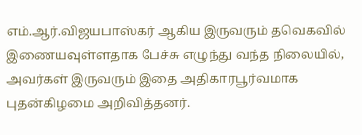எம்.ஆர்.விஜயபாஸ்கர் ஆகிய இருவரும் தவெகவில் இணையவுள்ளதாக பேச்சு எழுந்து வந்த நிலையில், அவர்கள் இருவரும் இதை அதிகாரபூர்வமாக புதன்கிழமை அறிவித்தனர்.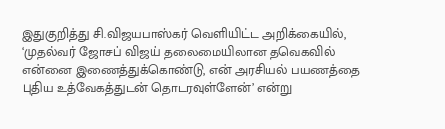இதுகுறித்து சி.விஜயபாஸ்கர் வெளியிட்ட அறிக்கையில், ‘முதல்வர் ஜோசப் விஜய் தலைமையிலான தவெகவில் என்னை இணைத்துக்கொண்டு, என் அரசியல் பயணத்தை புதிய உத்வேகத்துடன் தொடரவுள்ளேன்’ என்று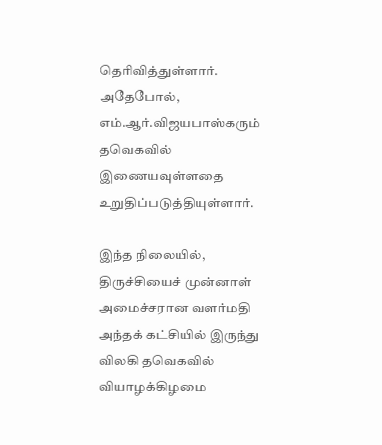தெரிவித்துள்ளார். அதேபோல், எம்.ஆர்.விஜயபாஸ்கரும் தவெகவில் இணையவுள்ளதை உறுதிப்படுத்தியுள்ளார்.

இந்த நிலையில், திருச்சியைச் முன்னாள் அமைச்சரான வளர்மதி அந்தக் கட்சியில் இருந்து விலகி தவெகவில் வியாழக்கிழமை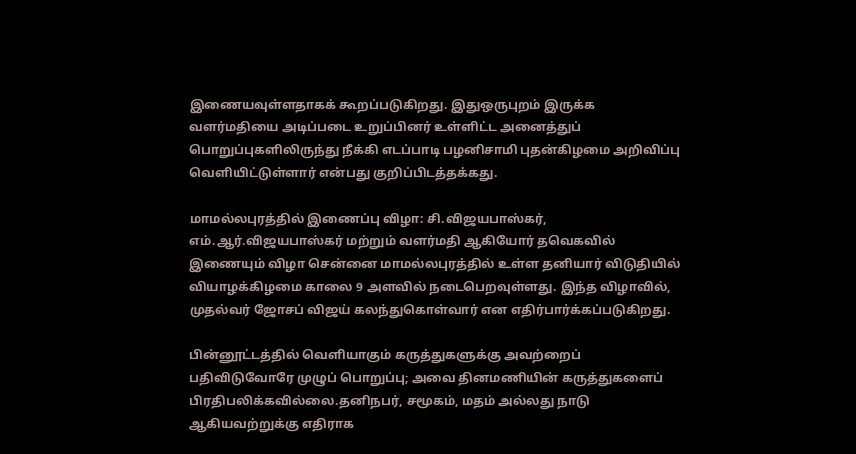இணையவுள்ளதாகக் கூறப்படுகிறது. இதுஒருபுறம் இருக்க வளர்மதியை அடிப்படை உறுப்பினர் உள்ளிட்ட அனைத்துப் பொறுப்புகளிலிருந்து நீக்கி எடப்பாடி பழனிசாமி புதன்கிழமை அறிவிப்பு வெளியிட்டுள்ளார் என்பது குறிப்பிடத்தக்கது.

மாமல்லபுரத்தில் இணைப்பு விழா: சி.விஜயபாஸ்கர், எம்.ஆர்.விஜயபாஸ்கர் மற்றும் வளர்மதி ஆகியோர் தவெகவில் இணையும் விழா சென்னை மாமல்லபுரத்தில் உள்ள தனியார் விடுதியில் வியாழக்கிழமை காலை 9 அளவில் நடைபெறவுள்ளது. இந்த விழாவில், முதல்வர் ஜோசப் விஜய் கலந்துகொள்வார் என எதிர்பார்க்கப்படுகிறது.

பின்னூட்டத்தில் வெளியாகும் கருத்துகளுக்கு அவற்றைப் பதிவிடுவோரே முழுப் பொறுப்பு; அவை தினமணியின் கருத்துகளைப் பிரதிபலிக்கவில்லை.தனிநபர், சமூகம், மதம் அல்லது நாடு ஆகியவற்றுக்கு எதிராக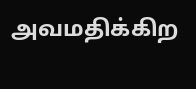அவமதிக்கிற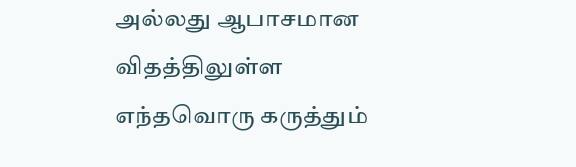அல்லது ஆபாசமான விதத்திலுள்ள எந்தவொரு கருத்தும்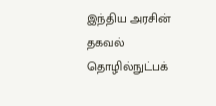இந்திய அரசின் தகவல் தொழில்நுட்பக்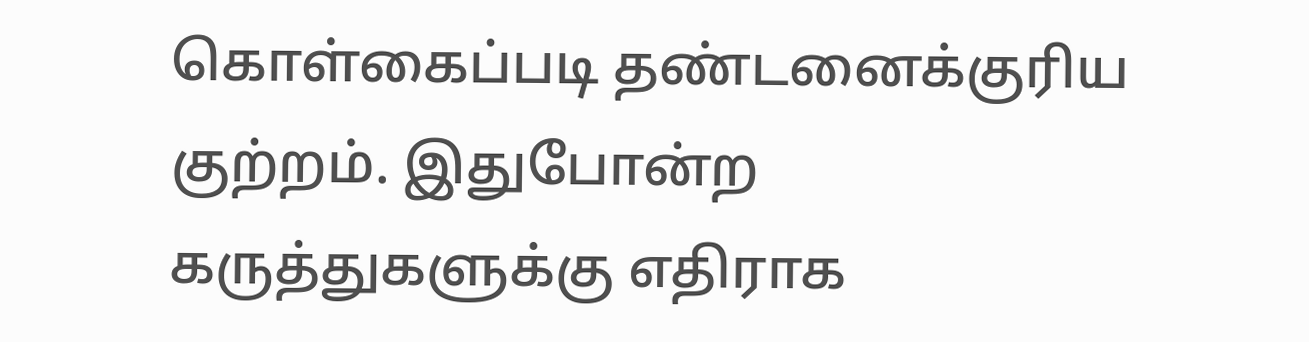கொள்கைப்படி தண்டனைக்குரிய குற்றம். இதுபோன்ற கருத்துகளுக்கு எதிராக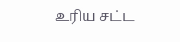உரிய சட்ட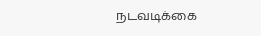நடவடிக்கை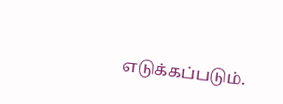எடுக்கப்படும்.